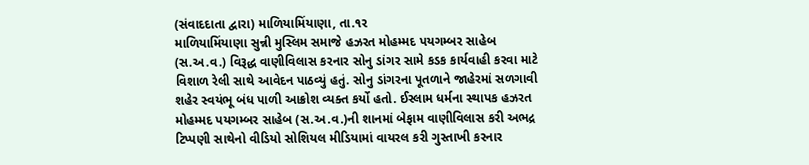(સંવાદદાતા દ્વારા) માળિયામિંયાણા, તા.૧ર
માળિયામિંયાણા સુન્ની મુસ્લિમ સમાજે હઝરત મોહમ્મદ પયગમ્બર સાહેબ (સ.અ.વ.) વિરૂદ્ધ વાણીવિલાસ કરનાર સોનુ ડાંગર સામે કડક કાર્યવાહી કરવા માટે વિશાળ રેલી સાથે આવેદન પાઠવ્યું હતું. સોનુ ડાંગરના પૂતળાને જાહેરમાં સળગાવી શહેર સ્વયંભૂ બંધ પાળી આક્રોશ વ્યક્ત કર્યો હતો. ઈસ્લામ ધર્મના સ્થાપક હઝરત મોહમ્મદ પયગમ્બર સાહેબ (સ.અ.વ.)ની શાનમાં બેફામ વાણીવિલાસ કરી અભદ્ર ટિપ્પણી સાથેનો વીડિયો સોશિયલ મીડિયામાં વાયરલ કરી ગુસ્તાખી કરનાર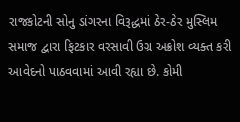રાજકોટની સોનુ ડાંગરના વિરૂદ્ધમાં ઠેર-ઠેર મુસ્લિમ સમાજ દ્વારા ફિટકાર વરસાવી ઉગ્ર અક્રોશ વ્યક્ત કરી આવેદનો પાઠવવામાં આવી રહ્યા છે. કોમી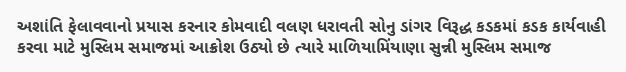અશાંતિ ફેલાવવાનો પ્રયાસ કરનાર કોમવાદી વલણ ધરાવતી સોનુ ડાંગર વિરૂદ્ધ કડકમાં કડક કાર્યવાહી કરવા માટે મુસ્લિમ સમાજમાં આક્રોશ ઉઠ્યો છે ત્યારે માળિયામિંયાણા સુન્ની મુસ્લિમ સમાજ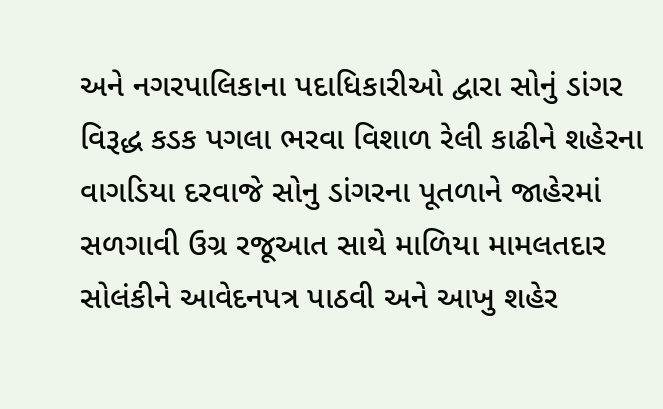અને નગરપાલિકાના પદાધિકારીઓ દ્વારા સોનું ડાંગર વિરૂદ્ધ કડક પગલા ભરવા વિશાળ રેલી કાઢીને શહેરના વાગડિયા દરવાજે સોનુ ડાંગરના પૂતળાને જાહેરમાં સળગાવી ઉગ્ર રજૂઆત સાથે માળિયા મામલતદાર સોલંકીને આવેદનપત્ર પાઠવી અને આખુ શહેર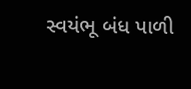સ્વયંભૂ બંધ પાળી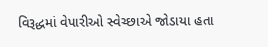વિરૂદ્ધમાં વેપારીઓ સ્વેચ્છાએ જોડાયા હતા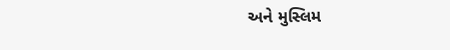અને મુસ્લિમ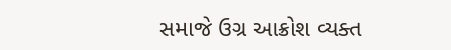સમાજે ઉગ્ર આક્રોશ વ્યક્ત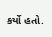કર્યો હતો.